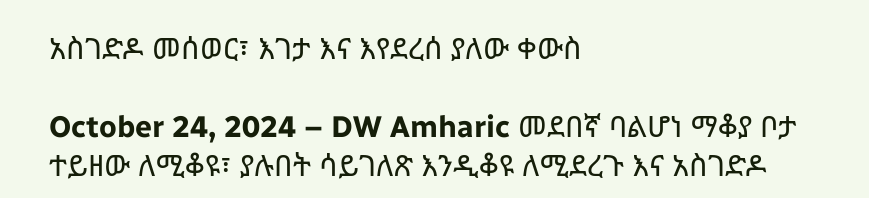አስገድዶ መሰወር፣ እገታ እና እየደረሰ ያለው ቀውስ

October 24, 2024 – DW Amharic መደበኛ ባልሆነ ማቆያ ቦታ ተይዘው ለሚቆዩ፣ ያሉበት ሳይገለጽ እንዲቆዩ ለሚደረጉ እና አስገድዶ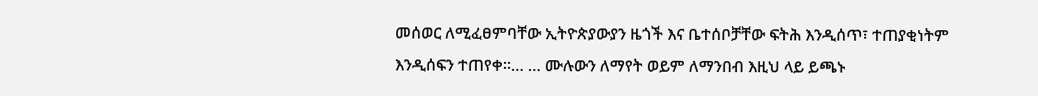መሰወር ለሚፈፀምባቸው ኢትዮጵያውያን ዜጎች እና ቤተሰቦቻቸው ፍትሕ እንዲሰጥ፣ ተጠያቂነትም እንዲሰፍን ተጠየቀ።… … ሙሉውን ለማየት ወይም ለማንበብ እዚህ ላይ ይጫኑ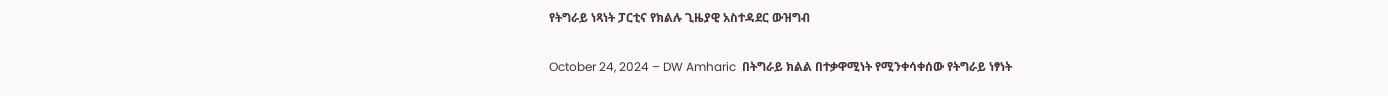የትግራይ ነጻነት ፓርቲና የክልሉ ጊዜያዊ አስተዳደር ውዝግብ

October 24, 2024 – DW Amharic  በትግራይ ክልል በተቃዋሚነት የሚንቀሳቀሰው የትግራይ ነፃነት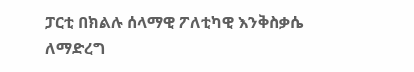ፓርቲ በክልሉ ሰላማዊ ፖለቲካዊ እንቅስቃሴ ለማድረግ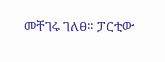መቸገሩ ገለፀ። ፓርቲው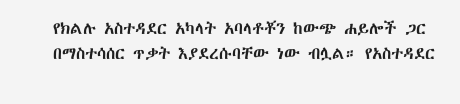የክልሉ አስተዳደር አካላት አባላቶቾን ከውጭ ሐይሎች ጋር በማስተሳሰር ጥቃት እያደረሱባቸው ነው ብሏል። የአስተዳደር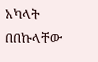አካላት በበኩላቸው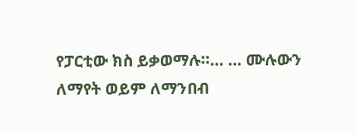የፓርቲው ክስ ይቃወማሉ።… … ሙሉውን ለማየት ወይም ለማንበብ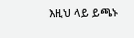እዚህ ላይ ይጫኑ